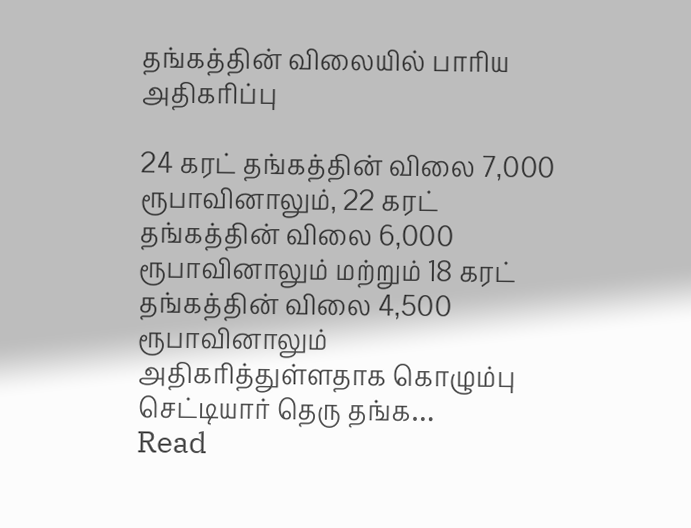தங்கத்தின் விலையில் பாரிய அதிகரிப்பு

24 கரட் தங்கத்தின் விலை 7,000 ரூபாவினாலும், 22 கரட் தங்கத்தின் விலை 6,000 ரூபாவினாலும் மற்றும் 18 கரட் தங்கத்தின் விலை 4,500 ரூபாவினாலும் அதிகரித்துள்ளதாக கொழும்பு செட்டியார் தெரு தங்க…
Read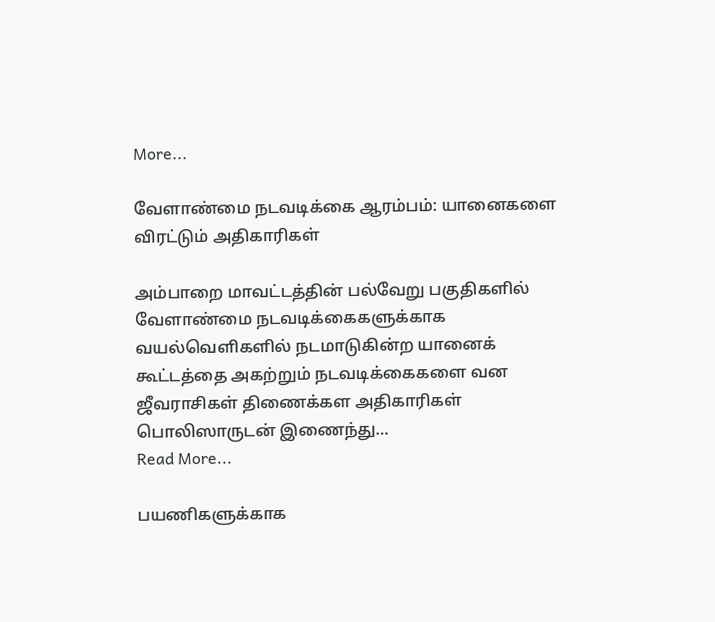More...

வேளாண்மை நடவடிக்கை ஆரம்பம்: யானைகளை விரட்டும் அதிகாரிகள்

அம்பாறை மாவட்டத்தின் பல்வேறு பகுதிகளில் வேளாண்மை நடவடிக்கைகளுக்காக வயல்வெளிகளில் நடமாடுகின்ற யானைக் கூட்டத்தை அகற்றும் நடவடிக்கைகளை வன ஜீவராசிகள் திணைக்கள அதிகாரிகள் பொலிஸாருடன் இணைந்து…
Read More...

பயணிகளுக்காக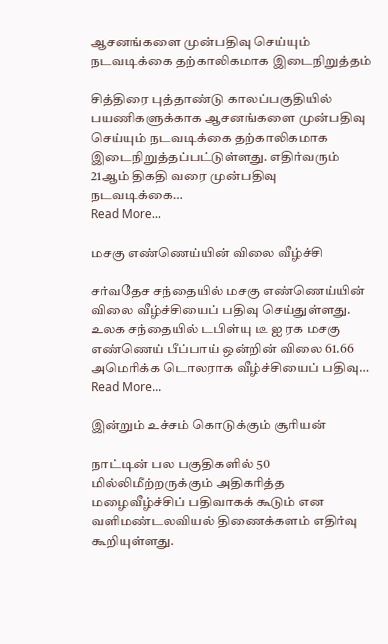ஆசனங்களை முன்பதிவு செய்யும் நடவடிக்கை தற்காலிகமாக இடைநிறுத்தம்

சித்திரை புத்தாண்டு காலப்பகுதியில் பயணிகளுக்காக ஆசனங்களை முன்பதிவு செய்யும் நடவடிக்கை தற்காலிகமாக இடைநிறுத்தப்பட்டுள்ளது. எதிர்வரும் 21ஆம் திகதி வரை முன்பதிவு நடவடிக்கை…
Read More...

மசகு எண்ணெய்யின் விலை வீழ்ச்சி

சர்வதேச சந்தையில் மசகு எண்ணெய்யின் விலை வீழ்ச்சியைப் பதிவு செய்துள்ளது. உலக சந்தையில் டபிள்யு டீ ஐ ரக மசகு எண்ணெய் பீப்பாய் ஒன்றின் விலை 61.66 அமெரிக்க டொலராக வீழ்ச்சியைப் பதிவு…
Read More...

இன்றும் உச்சம் கொடுக்கும் சூரியன்

நாட்டின் பல பகுதிகளில் 50 மில்லிமீற்றருக்கும் அதிகரித்த மழைவீழ்ச்சிப் பதிவாகக் கூடும் என வளிமண்டலவியல் திணைக்களம் எதிர்வு கூறியுள்ளது.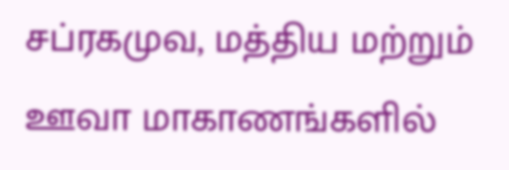சப்ரகமுவ, மத்திய மற்றும் ஊவா மாகாணங்களில்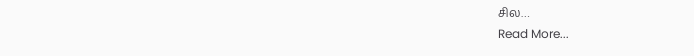சில…
Read More...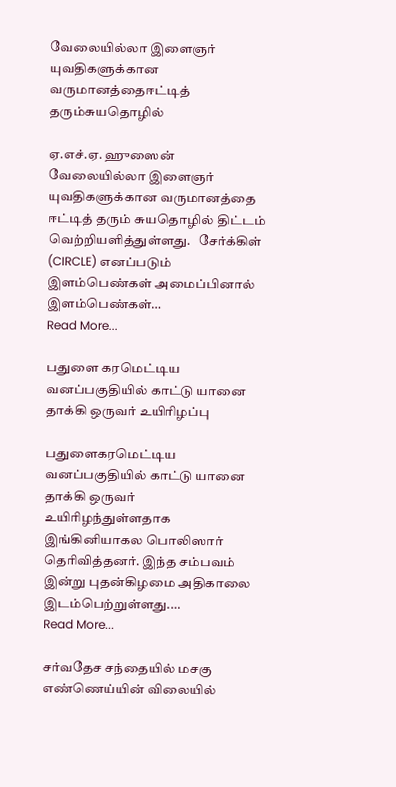வேலையில்லா இளைஞர் யுவதிகளுக்கான வருமானத்தைஈட்டித் தரும்சுயதொழில்

ஏ.எச்.ஏ. ஹுஸைன் வேலையில்லா இளைஞர் யுவதிகளுக்கான வருமானத்தை ஈட்டித் தரும் சுயதொழில் திட்டம் வெற்றியளித்துள்ளது.   சேர்க்கிள் (CIRCLE) எனப்படும் இளம்பெண்கள் அமைப்பினால் இளம்பெண்கள்…
Read More...

பதுளை கரமெட்டிய வனப்பகுதியில் காட்டு யானை தாக்கி ஒருவர் உயிரிழப்பு

பதுளைகரமெட்டிய வனப்பகுதியில் காட்டு யானை தாக்கி ஒருவர் உயிரிழந்துள்ளதாக இங்கினியாகல பொலிஸார் தெரிவித்தனர். இந்த சம்பவம் இன்று புதன்கிழமை அதிகாலை இடம்பெற்றுள்ளது.…
Read More...

சர்வதேச சந்தையில் மசகு எண்ணெய்யின் விலையில்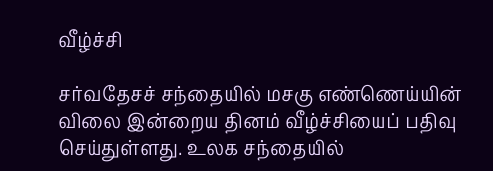வீழ்ச்சி

சர்வதேசச் சந்தையில் மசகு எண்ணெய்யின் விலை இன்றைய தினம் வீழ்ச்சியைப் பதிவு செய்துள்ளது. உலக சந்தையில்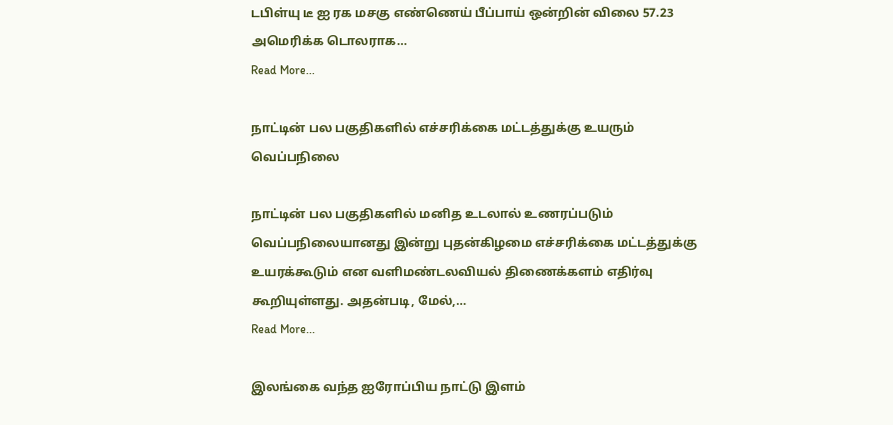டபிள்யு டீ ஐ ரக மசகு எண்ணெய் பீப்பாய் ஒன்றின் விலை 57.23 அமெரிக்க டொலராக…
Read More...

நாட்டின் பல பகுதிகளில் எச்சரிக்கை மட்டத்துக்கு உயரும் வெப்பநிலை

நாட்டின் பல பகுதிகளில் மனித உடலால் உணரப்படும் வெப்பநிலையானது இன்று புதன்கிழமை எச்சரிக்கை மட்டத்துக்கு உயரக்கூடும் என வளிமண்டலவியல் திணைக்களம் எதிர்வு கூறியுள்ளது. அதன்படி, மேல்,…
Read More...

இலங்கை வந்த ஐரோப்பிய நாட்டு இளம்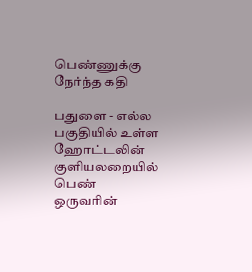பெண்ணுக்கு நேர்ந்த கதி

பதுளை - எல்ல பகுதியில் உள்ள ஹோட்டலின் குளியலறையில் பெண் ஒருவரின்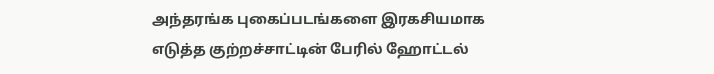அந்தரங்க புகைப்படங்களை இரகசியமாக எடுத்த குற்றச்சாட்டின் பேரில் ஹோட்டல்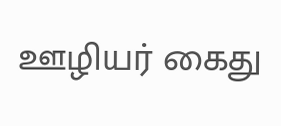ஊழியர் கைது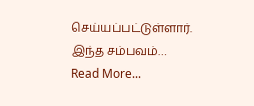செய்யப்பட்டுள்ளார். இந்த சம்பவம்…
Read More...